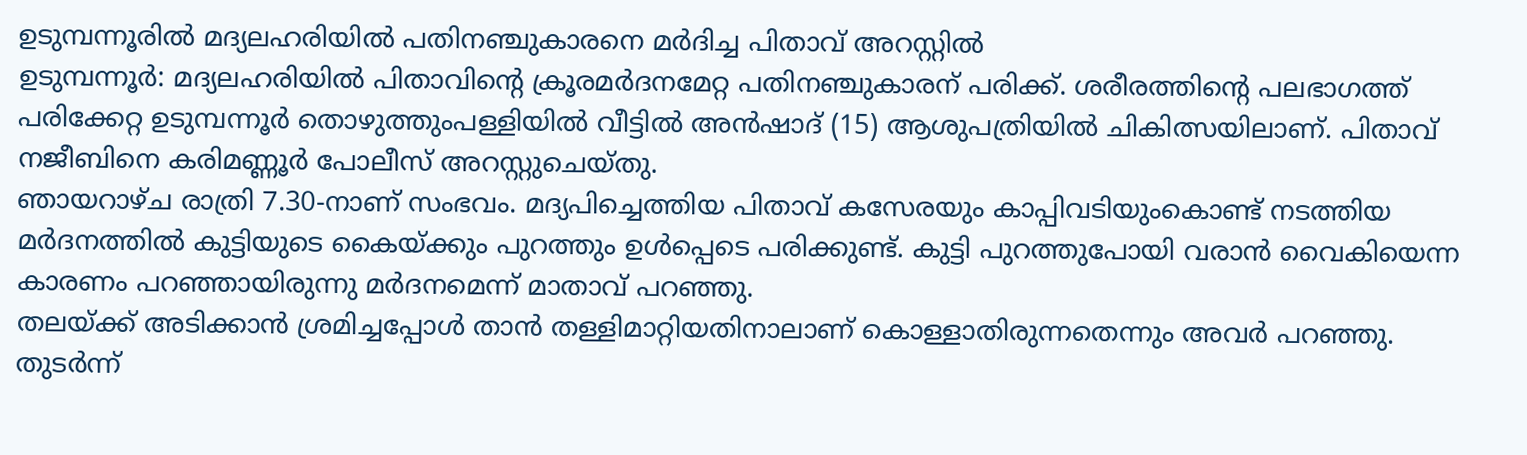ഉടുമ്പന്നൂരിൽ മദ്യലഹരിയിൽ പതിനഞ്ചുകാരനെ മർദിച്ച പിതാവ് അറസ്റ്റിൽ
ഉടുമ്പന്നൂർ: മദ്യലഹരിയിൽ പിതാവിന്റെ ക്രൂരമർദനമേറ്റ പതിനഞ്ചുകാരന് പരിക്ക്. ശരീരത്തിന്റെ പലഭാഗത്ത് പരിക്കേറ്റ ഉടുമ്പന്നൂർ തൊഴുത്തുംപള്ളിയിൽ വീട്ടിൽ അൻഷാദ് (15) ആശുപത്രിയിൽ ചികിത്സയിലാണ്. പിതാവ് നജീബിനെ കരിമണ്ണൂർ പോലീസ് അറസ്റ്റുചെയ്തു.
ഞായറാഴ്ച രാത്രി 7.30-നാണ് സംഭവം. മദ്യപിച്ചെത്തിയ പിതാവ് കസേരയും കാപ്പിവടിയുംകൊണ്ട് നടത്തിയ മർദനത്തിൽ കുട്ടിയുടെ കൈയ്ക്കും പുറത്തും ഉൾപ്പെടെ പരിക്കുണ്ട്. കുട്ടി പുറത്തുപോയി വരാൻ വൈകിയെന്ന കാരണം പറഞ്ഞായിരുന്നു മർദനമെന്ന് മാതാവ് പറഞ്ഞു.
തലയ്ക്ക് അടിക്കാൻ ശ്രമിച്ചപ്പോൾ താൻ തള്ളിമാറ്റിയതിനാലാണ് കൊള്ളാതിരുന്നതെന്നും അവർ പറഞ്ഞു. തുടർന്ന്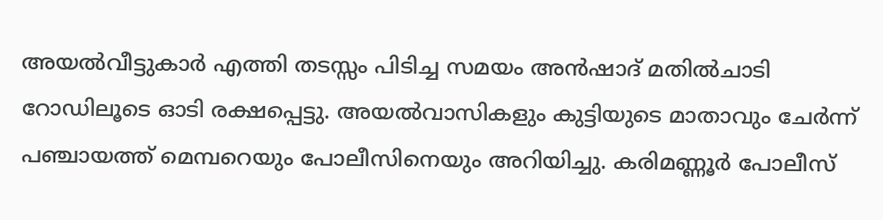അയൽവീട്ടുകാർ എത്തി തടസ്സം പിടിച്ച സമയം അൻഷാദ് മതിൽചാടി റോഡിലൂടെ ഓടി രക്ഷപ്പെട്ടു. അയൽവാസികളും കുട്ടിയുടെ മാതാവും ചേർന്ന് പഞ്ചായത്ത് മെമ്പറെയും പോലീസിനെയും അറിയിച്ചു. കരിമണ്ണൂർ പോലീസ്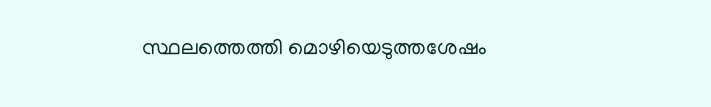സ്ഥലത്തെത്തി മൊഴിയെടുത്തശേഷം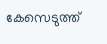കേസെടുത്ത്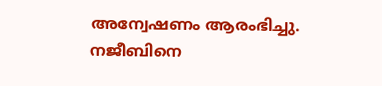അന്വേഷണം ആരംഭിച്ചു.
നജീബിനെ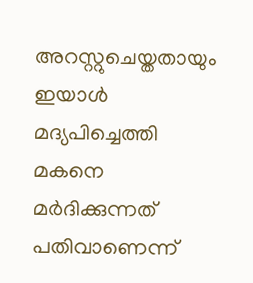അറസ്റ്റുചെയ്തതായും ഇയാൾ മദ്യപിച്ചെത്തി മകനെ മർദിക്കുന്നത് പതിവാണെന്ന്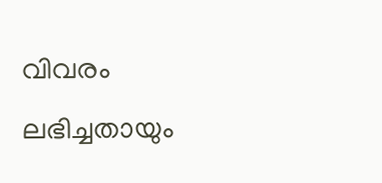വിവരം ലഭിച്ചതായും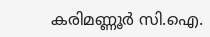കരിമണ്ണൂർ സി.ഐ.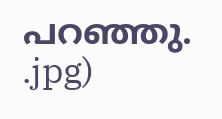പറഞ്ഞു.
.jpg)